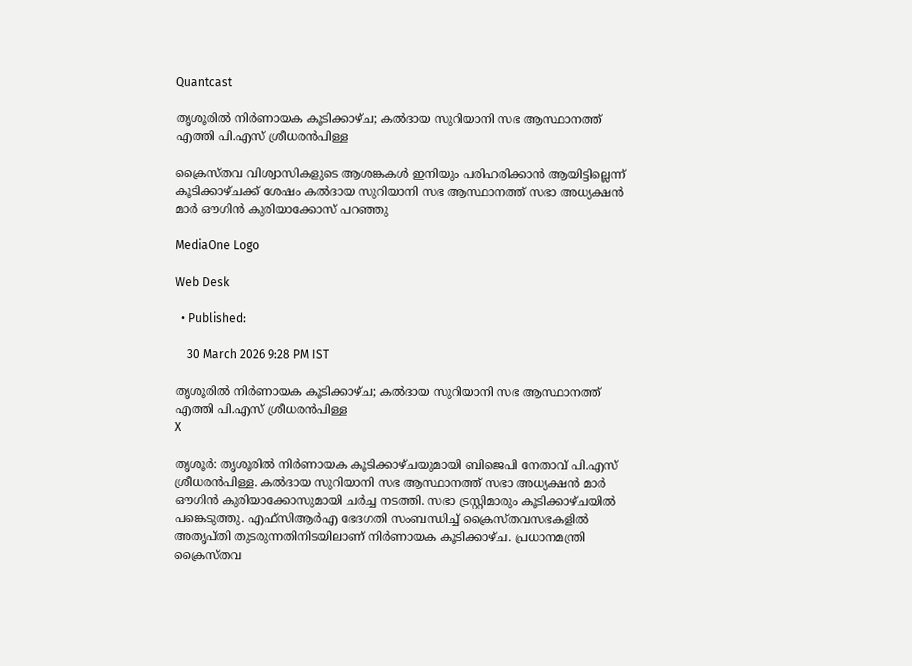Quantcast

തൃശൂരിൽ നിർണായക കൂടിക്കാഴ്ച; കൽദായ സുറിയാനി സഭ ആസ്ഥാനത്ത് എത്തി പി.എസ് ശ്രീധരൻപിള്ള

ക്രൈസ്തവ വിശ്വാസികളുടെ ആശങ്കകൾ ഇനിയും പരിഹരിക്കാൻ ആയിട്ടില്ലെന്ന് കൂടിക്കാഴ്ചക്ക് ശേഷം കൽദായ സുറിയാനി സഭ ആസ്ഥാനത്ത് സഭാ അധ്യക്ഷൻ മാർ ഔഗിൻ കുരിയാക്കോസ് പറഞ്ഞു

MediaOne Logo

Web Desk

  • Published:

    30 March 2026 9:28 PM IST

തൃശൂരിൽ നിർണായക കൂടിക്കാഴ്ച; കൽദായ സുറിയാനി സഭ ആസ്ഥാനത്ത് എത്തി പി.എസ് ശ്രീധരൻപിള്ള
X

തൃശൂർ: തൃശൂരിൽ നിർണായക കൂടിക്കാഴ്ചയുമായി ബിജെപി നേതാവ് പി.എസ് ശ്രീധരൻപിള്ള. കൽദായ സുറിയാനി സഭ ആസ്ഥാനത്ത് സഭാ അധ്യക്ഷൻ മാർ ഔഗിൻ കുരിയാക്കോസുമായി ചർച്ച നടത്തി. സഭാ ട്രസ്റ്റിമാരും കൂടിക്കാഴ്ചയിൽ പങ്കെടുത്തു. എഫ്സിആർഎ ഭേദഗതി സംബന്ധിച്ച് ക്രൈസ്തവസഭകളിൽ അതൃപ്തി തുടരുന്നതിനിടയിലാണ് നിർണായക കൂടിക്കാഴ്ച. പ്രധാനമന്ത്രി ക്രൈസ്തവ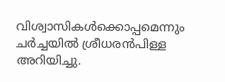വിശ്വാസികൾക്കൊപ്പമെന്നും ചർച്ചയിൽ ശ്രീധരൻപിള്ള അറിയിച്ചു.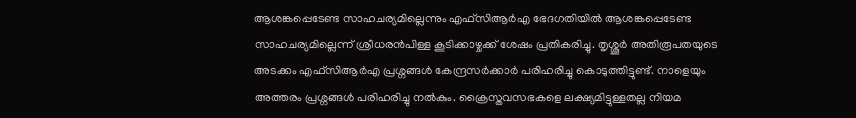ആശങ്കപ്പെടേണ്ട സാഹചര്യമില്ലെന്നും എഫ്സിആർഎ ഭേദഗതിയിൽ ആശങ്കപ്പെടേണ്ട സാഹചര്യമില്ലെന്ന് ശ്രീധരൻപിള്ള കൂടിക്കാഴ്ചക്ക് ശേഷം പ്രതികരിച്ചു. തൃശ്ശൂർ അതിരൂപതയുടെ അടക്കം എഫ്സിആർഎ പ്രശ്നങ്ങൾ കേന്ദ്രസർക്കാർ പരിഹരിച്ചു കൊടുത്തിട്ടുണ്ട്. നാളെയും അത്തരം പ്രശ്നങ്ങൾ പരിഹരിച്ചു നൽകും. ക്രൈസ്തവസഭകളെ ലക്ഷ്യമിട്ടുള്ളതല്ല നിയമ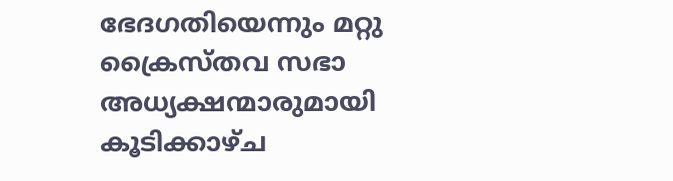ഭേദഗതിയെന്നും മറ്റു ക്രൈസ്തവ സഭാ അധ്യക്ഷന്മാരുമായി കൂടിക്കാഴ്ച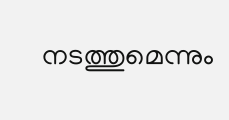നടത്തുമെന്നും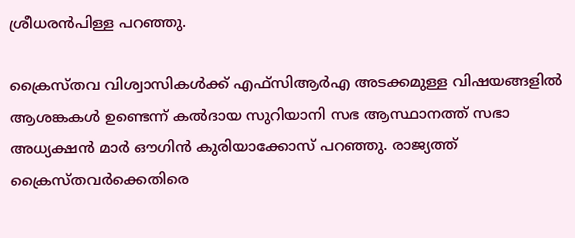ശ്രീധരൻപിള്ള പറഞ്ഞു.

ക്രൈസ്തവ വിശ്വാസികൾക്ക് എഫ്സിആർഎ അടക്കമുള്ള വിഷയങ്ങളിൽ ആശങ്കകൾ ഉണ്ടെന്ന് കൽദായ സുറിയാനി സഭ ആസ്ഥാനത്ത് സഭാ അധ്യക്ഷൻ മാർ ഔഗിൻ കുരിയാക്കോസ് പറഞ്ഞു. രാജ്യത്ത് ക്രൈസ്തവർക്കെതിരെ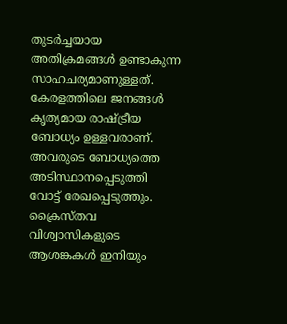തുടർച്ചയായ അതിക്രമങ്ങൾ ഉണ്ടാകുന്ന സാഹചര്യമാ‌ണുള്ളത്. കേരളത്തിലെ ജനങ്ങൾ കൃത്യമായ രാഷ്ട്രീയ ബോധ്യം ഉള്ളവരാണ്. അവരുടെ ബോധ്യത്തെ അടിസ്ഥാനപ്പെടുത്തി വോട്ട് രേഖപ്പെടുത്തും. ക്രൈസ്തവ വിശ്വാസികളുടെ ആശങ്കകൾ ഇനിയും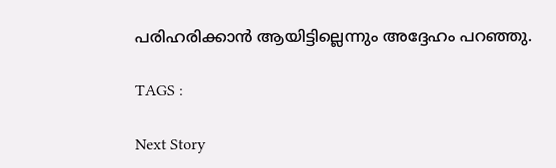പരിഹരിക്കാൻ ആയിട്ടില്ലെന്നും അദ്ദേഹം പറഞ്ഞു.

TAGS :

Next Story